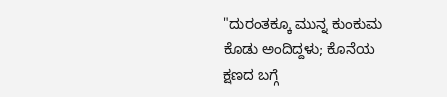"ದುರಂತಕ್ಕೂ ಮುನ್ನ ಕುಂಕುಮ ಕೊಡು ಅಂದಿದ್ದಳು; ಕೊನೆಯ ಕ್ಷಣದ ಬಗ್ಗೆ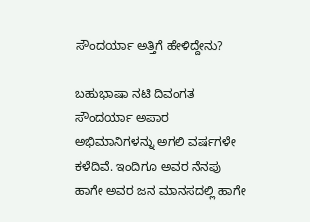ಸೌಂದರ್ಯಾ ಅತ್ತಿಗೆ ಹೇಳಿದ್ದೇನು?

ಬಹುಭಾಷಾ ನಟಿ ದಿವಂಗತ ಸೌಂದರ್ಯಾ ಅಪಾರ ಅಭಿಮಾನಿಗಳನ್ನು ಅಗಲಿ ವರ್ಷಗಳೇ ಕಳೆದಿವೆ. ಇಂದಿಗೂ ಅವರ ನೆನಪು ಹಾಗೇ ಅವರ ಜನ ಮಾನಸದಲ್ಲಿ ಹಾಗೇ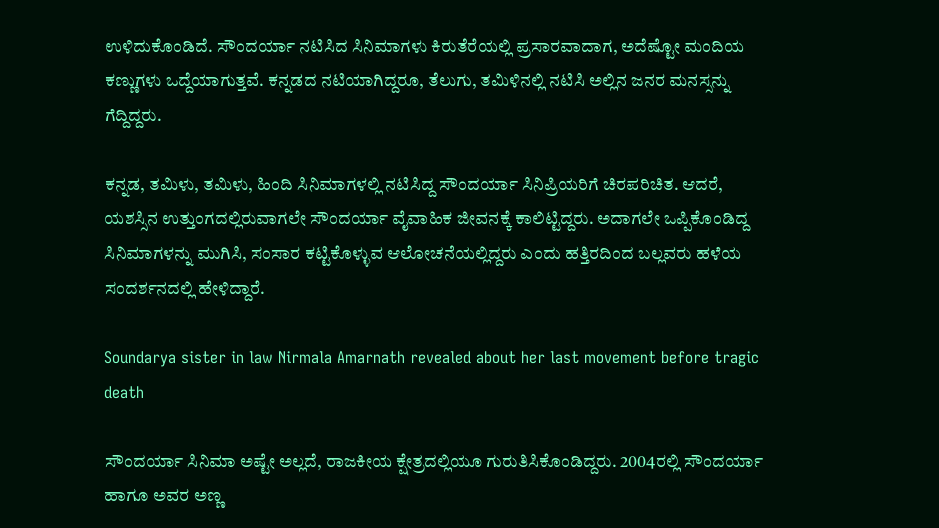ಉಳಿದುಕೊಂಡಿದೆ. ಸೌಂದರ್ಯಾ ನಟಿಸಿದ ಸಿನಿಮಾಗಳು ಕಿರುತೆರೆಯಲ್ಲಿ ಪ್ರಸಾರವಾದಾಗ, ಅದೆಷ್ಟೋ ಮಂದಿಯ ಕಣ್ಣುಗಳು ಒದ್ದೆಯಾಗುತ್ತವೆ. ಕನ್ನಡದ ನಟಿಯಾಗಿದ್ದರೂ, ತೆಲುಗು, ತಮಿಳಿನಲ್ಲಿ ನಟಿಸಿ ಅಲ್ಲಿನ ಜನರ ಮನಸ್ಸನ್ನು ಗೆದ್ದಿದ್ದರು.

ಕನ್ನಡ, ತಮಿಳು, ತಮಿಳು, ಹಿಂದಿ ಸಿನಿಮಾಗಳಲ್ಲಿ ನಟಿಸಿದ್ದ ಸೌಂದರ್ಯಾ ಸಿನಿಪ್ರಿಯರಿಗೆ ಚಿರಪರಿಚಿತ. ಆದರೆ, ಯಶಸ್ಸಿನ ಉತ್ತುಂಗದಲ್ಲಿರುವಾಗಲೇ ಸೌಂದರ್ಯಾ ವೈವಾಹಿಕ ಜೀವನಕ್ಕೆ ಕಾಲಿಟ್ಟಿದ್ದರು. ಅದಾಗಲೇ ಒಪ್ಪಿಕೊಂಡಿದ್ದ ಸಿನಿಮಾಗಳನ್ನು ಮುಗಿಸಿ, ಸಂಸಾರ ಕಟ್ಟಿಕೊಳ್ಳುವ ಆಲೋಚನೆಯಲ್ಲಿದ್ದರು ಎಂದು ಹತ್ತಿರದಿಂದ ಬಲ್ಲವರು ಹಳೆಯ ಸಂದರ್ಶನದಲ್ಲಿ ಹೇಳಿದ್ದಾರೆ.

Soundarya sister in law Nirmala Amarnath revealed about her last movement before tragic death

ಸೌಂದರ್ಯಾ ಸಿನಿಮಾ ಅಷ್ಟೇ ಅಲ್ಲದೆ, ರಾಜಕೀಯ ಕ್ಷೇತ್ರದಲ್ಲಿಯೂ ಗುರುತಿಸಿಕೊಂಡಿದ್ದರು. 2004ರಲ್ಲಿ ಸೌಂದರ್ಯಾ ಹಾಗೂ ಅವರ ಅಣ್ಣ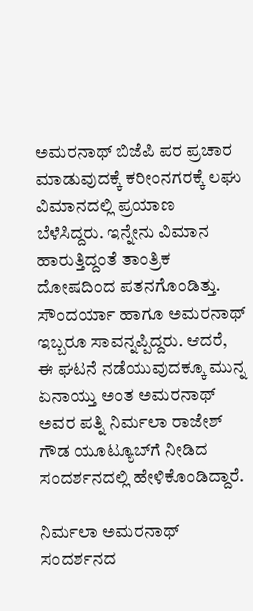ಅಮರನಾಥ್ ಬಿಜೆಪಿ ಪರ ಪ್ರಚಾರ ಮಾಡುವುದಕ್ಕೆ ಕರೀಂನಗರಕ್ಕೆ ಲಘು ವಿಮಾನದಲ್ಲಿ ಪ್ರಯಾಣ ಬೆಳೆಸಿದ್ದರು. ಇನ್ನೇನು ವಿಮಾನ ಹಾರುತ್ತಿದ್ದಂತೆ ತಾಂತ್ರಿಕ ದೋಷದಿಂದ ಪತನಗೊಂಡಿತ್ತು. ಸೌಂದರ್ಯಾ ಹಾಗೂ ಅಮರನಾಥ್ ಇಬ್ಬರೂ ಸಾವನ್ನಪ್ಪಿದ್ದರು. ಆದರೆ, ಈ ಘಟನೆ ನಡೆಯುವುದಕ್ಕೂ ಮುನ್ನ ಏನಾಯ್ತು ಅಂತ ಅಮರನಾಥ್ ಅವರ ಪತ್ನಿ ನಿರ್ಮಲಾ ರಾಜೇಶ್ ಗೌಡ ಯೂಟ್ಯೂಬ್‌ಗೆ ನೀಡಿದ ಸಂದರ್ಶನದಲ್ಲಿ ಹೇಳಿಕೊಂಡಿದ್ದಾರೆ.

ನಿರ್ಮಲಾ ಅಮರನಾಥ್ ಸಂದರ್ಶನದ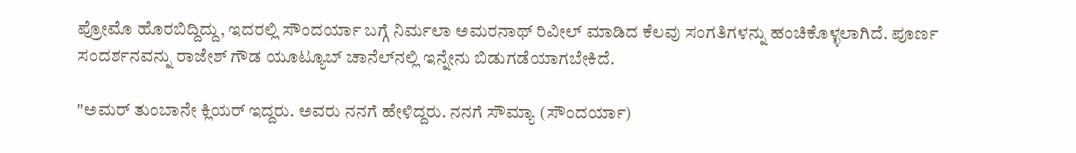ಪ್ರೋಮೊ ಹೊರಬಿದ್ದಿದ್ದು, ಇದರಲ್ಲಿ ಸೌಂದರ್ಯಾ ಬಗ್ಗೆ ನಿರ್ಮಲಾ ಅಮರನಾಥ್ ರಿವೀಲ್ ಮಾಡಿದ ಕೆಲವು ಸಂಗತಿಗಳನ್ನು ಹಂಚಿಕೊಳ್ಳಲಾಗಿದೆ. ಪೂರ್ಣ ಸಂದರ್ಶನವನ್ನು ರಾಜೇಶ್ ಗೌಡ ಯೂಟ್ಯೂಬ್ ಚಾನೆಲ್‌ನಲ್ಲಿ ಇನ್ನೇನು ಬಿಡುಗಡೆಯಾಗಬೇಕಿದೆ.

"ಅಮರ್ ತುಂಬಾನೇ ಕ್ಲಿಯರ್ ಇದ್ದರು. ಅವರು ನನಗೆ ಹೇಳಿದ್ದರು. ನನಗೆ ಸೌಮ್ಯಾ (ಸೌಂದರ್ಯಾ)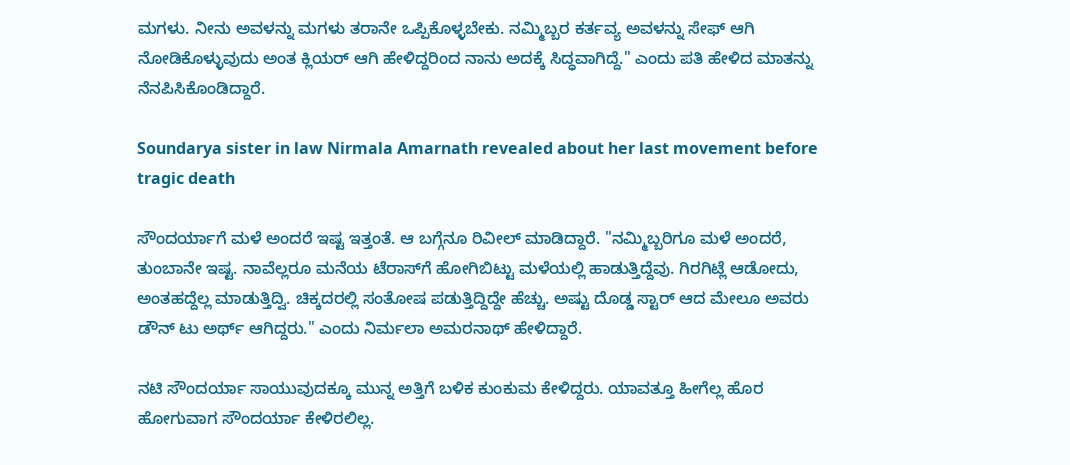ಮಗಳು. ನೀನು ಅವಳನ್ನು ಮಗಳು ತರಾನೇ ಒಪ್ಪಿಕೊಳ್ಳಬೇಕು. ನಮ್ಮಿಬ್ಬರ ಕರ್ತವ್ಯ ಅವಳನ್ನು ಸೇಫ್ ಆಗಿ ನೋಡಿಕೊಳ್ಳುವುದು ಅಂತ ಕ್ಲಿಯರ್ ಆಗಿ ಹೇಳಿದ್ದರಿಂದ ನಾನು ಅದಕ್ಕೆ ಸಿದ್ಧವಾಗಿದ್ದೆ." ಎಂದು ಪತಿ ಹೇಳಿದ ಮಾತನ್ನು ನೆನಪಿಸಿಕೊಂಡಿದ್ದಾರೆ.

Soundarya sister in law Nirmala Amarnath revealed about her last movement before tragic death

ಸೌಂದರ್ಯಾಗೆ ಮಳೆ ಅಂದರೆ ಇಷ್ಟ ಇತ್ತಂತೆ. ಆ ಬಗ್ಗೆನೂ ರಿವೀಲ್ ಮಾಡಿದ್ದಾರೆ. "ನಮ್ಮಿಬ್ಬರಿಗೂ ಮಳೆ ಅಂದರೆ, ತುಂಬಾನೇ ಇಷ್ಟ. ನಾವೆಲ್ಲರೂ ಮನೆಯ ಟೆರಾಸ್‌ಗೆ ಹೋಗಿಬಿಟ್ಟು ಮಳೆಯಲ್ಲಿ ಹಾಡುತ್ತಿದ್ದೆವು. ಗಿರಗಿಟ್ಲೆ ಆಡೋದು, ಅಂತಹದ್ದೆಲ್ಲ ಮಾಡುತ್ತಿದ್ವಿ. ಚಿಕ್ಕದರಲ್ಲಿ ಸಂತೋಷ ಪಡುತ್ತಿದ್ದಿದ್ದೇ ಹೆಚ್ಚು. ಅಷ್ಟು ದೊಡ್ಡ ಸ್ಟಾರ್ ಆದ ಮೇಲೂ ಅವರು ಡೌನ್ ಟು ಅರ್ಥ್ ಆಗಿದ್ದರು." ಎಂದು ನಿರ್ಮಲಾ ಅಮರನಾಥ್ ಹೇಳಿದ್ದಾರೆ.

ನಟಿ ಸೌಂದರ್ಯಾ ಸಾಯುವುದಕ್ಕೂ ಮುನ್ನ ಅತ್ತಿಗೆ ಬಳಿಕ ಕುಂಕುಮ ಕೇಳಿದ್ದರು. ಯಾವತ್ತೂ ಹೀಗೆಲ್ಲ ಹೊರ ಹೋಗುವಾಗ ಸೌಂದರ್ಯಾ ಕೇಳಿರಲಿಲ್ಲ.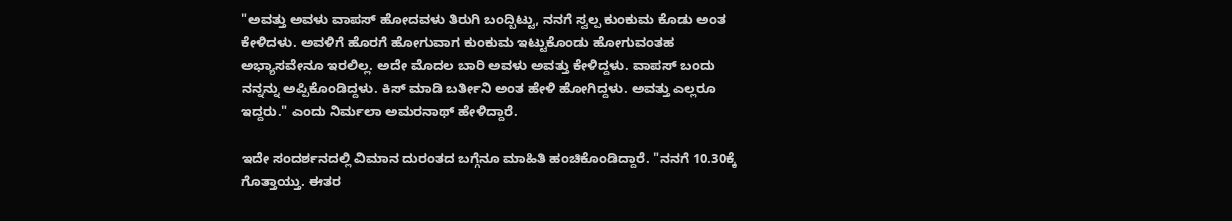"ಅವತ್ತು ಅವಳು ವಾಪಸ್ ಹೋದವಳು ತಿರುಗಿ ಬಂದ್ಬಿಟ್ಟು, ನನಗೆ ಸ್ವಲ್ಪ ಕುಂಕುಮ ಕೊಡು ಅಂತ ಕೇಳಿದಳು. ಅವಳಿಗೆ ಹೊರಗೆ ಹೋಗುವಾಗ ಕುಂಕುಮ ಇಟ್ಟುಕೊಂಡು ಹೋಗುವಂತಹ ಅಭ್ಯಾಸವೇನೂ ಇರಲಿಲ್ಲ. ಅದೇ ಮೊದಲ ಬಾರಿ ಅವಳು ಅವತ್ತು ಕೇಳಿದ್ದಳು. ವಾಪಸ್ ಬಂದು ನನ್ನನ್ನು ಅಪ್ಪಿಕೊಂಡಿದ್ದಳು. ಕಿಸ್ ಮಾಡಿ ಬರ್ತೀನಿ ಅಂತ ಹೇಳಿ ಹೋಗಿದ್ದಳು. ಅವತ್ತು ಎಲ್ಲರೂ ಇದ್ದರು." ಎಂದು ನಿರ್ಮಲಾ ಅಮರನಾಥ್ ಹೇಳಿದ್ದಾರೆ.

ಇದೇ ಸಂದರ್ಶನದಲ್ಲಿ ವಿಮಾನ ದುರಂತದ ಬಗ್ಗೆನೂ ಮಾಹಿತಿ ಹಂಚಿಕೊಂಡಿದ್ದಾರೆ. "ನನಗೆ 10.30ಕ್ಕೆ ಗೊತ್ತಾಯ್ತು. ಈತರ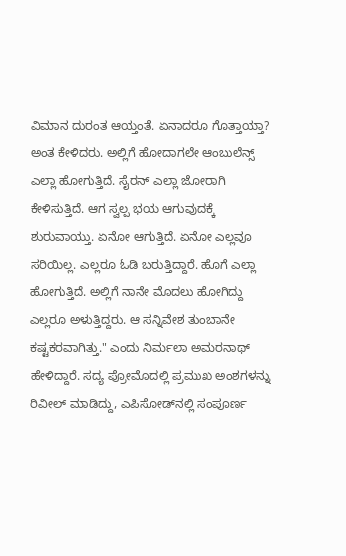ವಿಮಾನ ದುರಂತ ಆಯ್ತಂತೆ. ಏನಾದರೂ ಗೊತ್ತಾಯ್ತಾ? ಅಂತ ಕೇಳಿದರು. ಅಲ್ಲಿಗೆ ಹೋದಾಗಲೇ ಆಂಬುಲೆನ್ಸ್ ಎಲ್ಲಾ ಹೋಗುತ್ತಿದೆ. ಸೈರನ್ ಎಲ್ಲಾ ಜೋರಾಗಿ ಕೇಳಿಸುತ್ತಿದೆ. ಆಗ ಸ್ವಲ್ಪ ಭಯ ಆಗುವುದಕ್ಕೆ ಶುರುವಾಯ್ತು. ಏನೋ ಆಗುತ್ತಿದೆ. ಏನೋ ಎಲ್ಲವೂ ಸರಿಯಿಲ್ಲ. ಎಲ್ಲರೂ ಓಡಿ ಬರುತ್ತಿದ್ದಾರೆ. ಹೊಗೆ ಎಲ್ಲಾ ಹೋಗುತ್ತಿದೆ. ಅಲ್ಲಿಗೆ ನಾನೇ ಮೊದಲು ಹೋಗಿದ್ದು ಎಲ್ಲರೂ ಅಳುತ್ತಿದ್ದರು. ಆ ಸನ್ನಿವೇಶ ತುಂಬಾನೇ ಕಷ್ಟಕರವಾಗಿತ್ತು." ಎಂದು ನಿರ್ಮಲಾ ಅಮರನಾಥ್ ಹೇಳಿದ್ದಾರೆ. ಸದ್ಯ ಪ್ರೋಮೊದಲ್ಲಿ ಪ್ರಮುಖ ಅಂಶಗಳನ್ನು ರಿವೀಲ್‌ ಮಾಡಿದ್ದು, ಎಪಿಸೋಡ್‌ನಲ್ಲಿ ಸಂಪೂರ್ಣ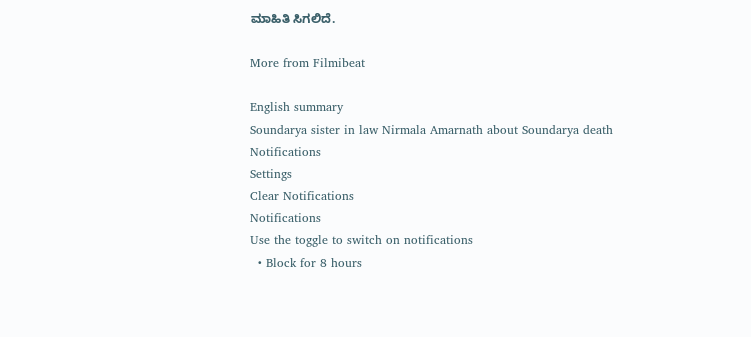ಮಾಹಿತಿ ಸಿಗಲಿದೆ.

More from Filmibeat

English summary
Soundarya sister in law Nirmala Amarnath about Soundarya death
Notifications
Settings
Clear Notifications
Notifications
Use the toggle to switch on notifications
  • Block for 8 hours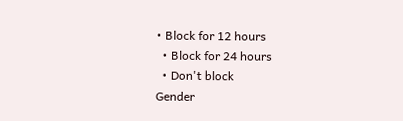• Block for 12 hours
  • Block for 24 hours
  • Don't block
Gender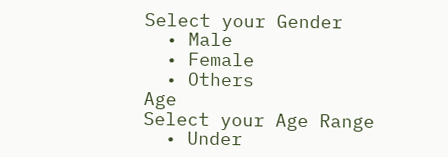Select your Gender
  • Male
  • Female
  • Others
Age
Select your Age Range
  • Under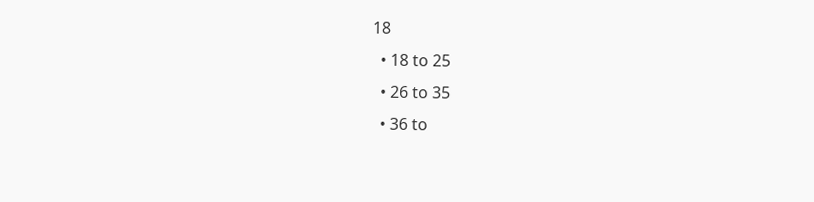18
  • 18 to 25
  • 26 to 35
  • 36 to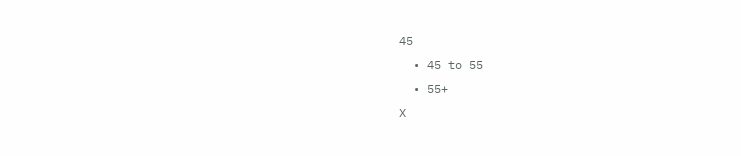45
  • 45 to 55
  • 55+
X